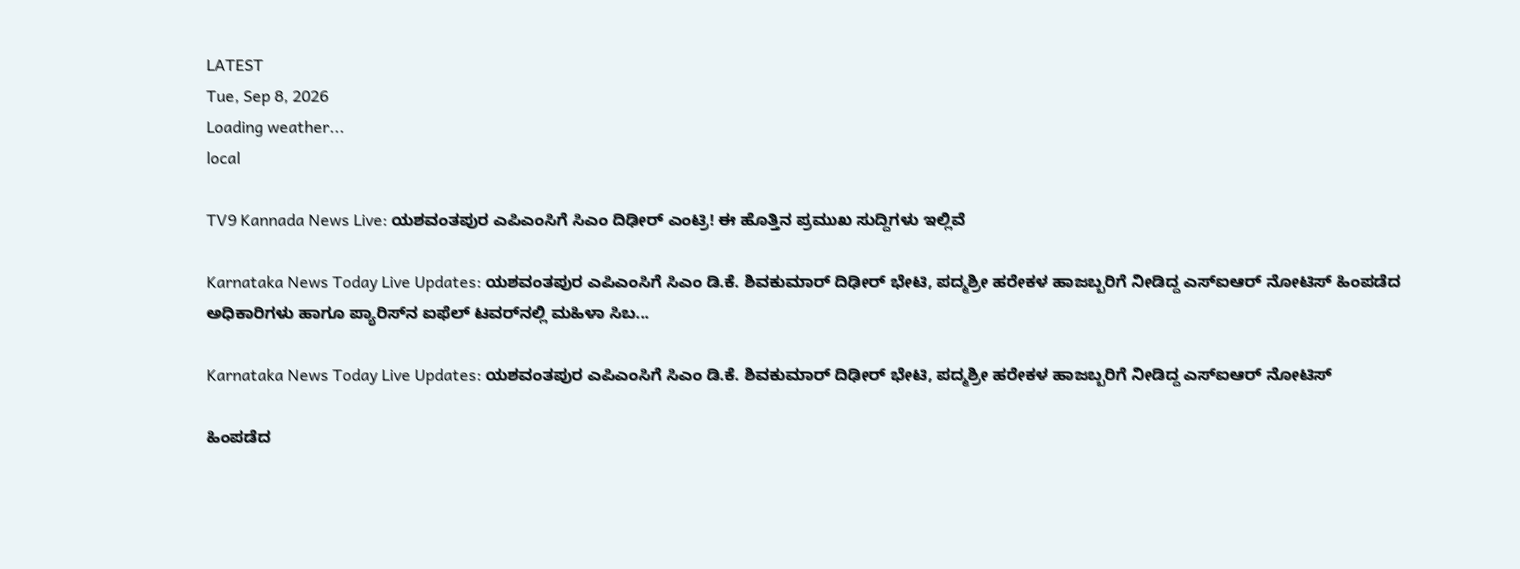LATEST
Tue, Sep 8, 2026
Loading weather...
local

TV9 Kannada News Live: ಯಶವಂತಪುರ ಎಪಿಎಂಸಿಗೆ ಸಿಎಂ ದಿಢೀರ್ ಎಂಟ್ರಿ! ಈ ಹೊತ್ತಿನ ಪ್ರಮುಖ ಸುದ್ದಿಗಳು ಇಲ್ಲಿವೆ

Karnataka News Today Live Updates: ಯಶವಂತಪುರ ಎಪಿಎಂಸಿಗೆ ಸಿಎಂ ಡಿ.ಕೆ. ಶಿವಕುಮಾರ್ ದಿಢೀರ್ ಭೇಟಿ, ಪದ್ಮಶ್ರೀ ಹರೇಕಳ ಹಾಜಬ್ಬರಿಗೆ ನೀಡಿದ್ದ ಎಸ್ಐಆರ್ ನೋಟಿಸ್ ಹಿಂಪಡೆದ ಅಧಿಕಾರಿಗಳು ಹಾಗೂ ಪ್ಯಾರಿಸ್‌ನ ಐಫೆಲ್ ಟವರ್‌ನಲ್ಲಿ ಮಹಿಳಾ ಸಿಬ...

Karnataka News Today Live Updates: ಯಶವಂತಪುರ ಎಪಿಎಂಸಿಗೆ ಸಿಎಂ ಡಿ.ಕೆ. ಶಿವಕುಮಾರ್ ದಿಢೀರ್ ಭೇಟಿ, ಪದ್ಮಶ್ರೀ ಹರೇಕಳ ಹಾಜಬ್ಬರಿಗೆ ನೀಡಿದ್ದ ಎಸ್ಐಆರ್ ನೋಟಿಸ್

ಹಿಂಪಡೆದ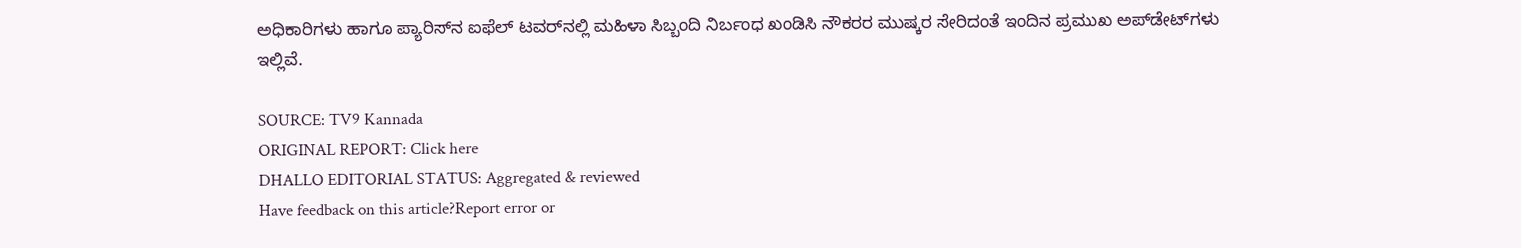ಅಧಿಕಾರಿಗಳು ಹಾಗೂ ಪ್ಯಾರಿಸ್‌ನ ಐಫೆಲ್ ಟವರ್‌ನಲ್ಲಿ ಮಹಿಳಾ ಸಿಬ್ಬಂದಿ ನಿರ್ಬಂಧ ಖಂಡಿಸಿ ನೌಕರರ ಮುಷ್ಕರ ಸೇರಿದಂತೆ ಇಂದಿನ ಪ್ರಮುಖ ಅಪ್‌ಡೇಟ್‌ಗಳು ಇಲ್ಲಿವೆ.

SOURCE: TV9 Kannada
ORIGINAL REPORT: Click here
DHALLO EDITORIAL STATUS: Aggregated & reviewed
Have feedback on this article?Report error or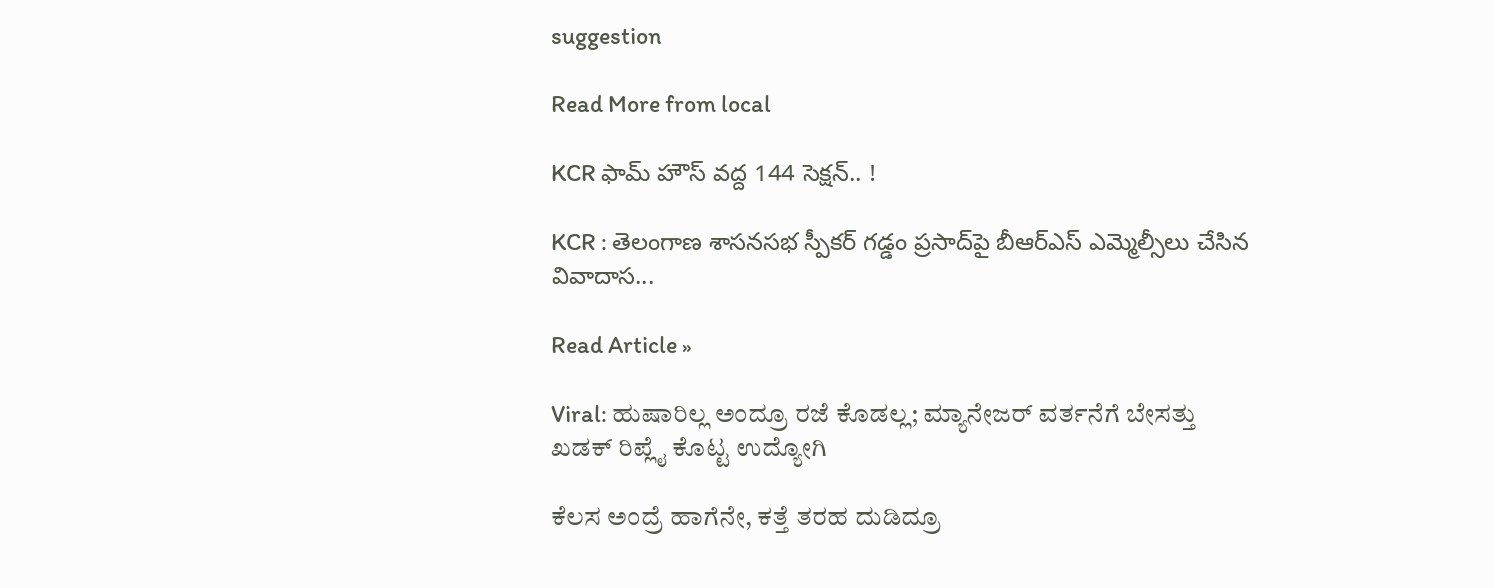suggestion

Read More from local

KCR ఫామ్ హౌస్ వద్ద 144 సెక్షన్.. !

KCR : తెలంగాణ శాసనసభ స్పీకర్ గడ్డం ప్రసాద్‌పై బీఆర్ఎస్ ఎమ్మెల్సీలు చేసిన వివాదాస...

Read Article »

Viral: ಹುಷಾರಿಲ್ಲ ಅಂದ್ರೂ ರಜೆ ಕೊಡಲ್ಲ; ಮ್ಯಾನೇಜರ್ ವರ್ತನೆಗೆ ಬೇಸತ್ತು ಖಡಕ್ ರಿಪ್ಲೈ ಕೊಟ್ಟ ಉದ್ಯೋಗಿ

ಕೆಲಸ ಅಂದ್ರೆ ಹಾಗೆನೇ, ಕತ್ತೆ ತರಹ ದುಡಿದ್ರೂ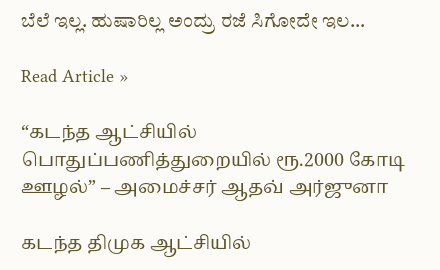ಬೆಲೆ ಇಲ್ಲ. ಹುಷಾರಿಲ್ಲ ಅಂದ್ರು ರಜೆ ಸಿಗೋದೇ ಇಲ...

Read Article »

“கடந்த ஆட்சியில் பொதுப்பணித்துறையில் ரூ.2000 கோடி ஊழல்” – அமைச்சர் ஆதவ் அர்ஜுனா

கடந்த திமுக ஆட்சியில்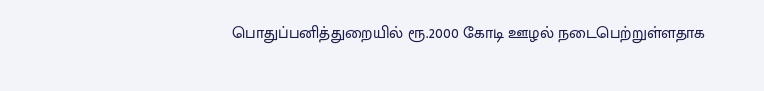பொதுப்பனித்துறையில் ரூ.2000 கோடி ஊழல் நடைபெற்றுள்ளதாக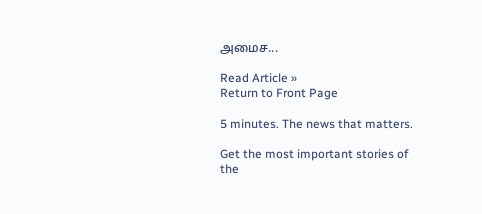அமைச...

Read Article »
Return to Front Page

5 minutes. The news that matters.

Get the most important stories of the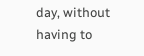day, without having to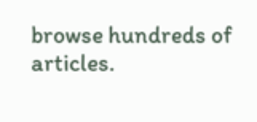browse hundreds of articles.